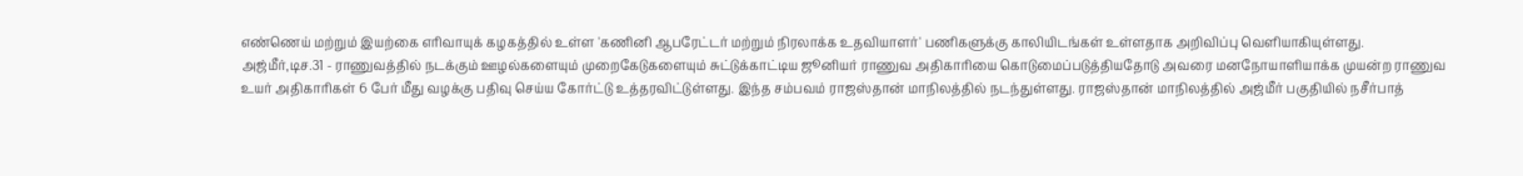எண்ணெய் மற்றும் இயற்கை எரிவாயுக் கழகத்தில் உள்ள 'கணினி ஆபரேட்டர் மற்றும் நிரலாக்க உதவியாளர்' பணிகளுக்கு காலியிடங்கள் உள்ளதாக அறிவிப்பு வெளியாகியுள்ளது.
அஜ்மீர்,டிச.31 - ராணுவத்தில் நடக்கும் ஊழல்களையும் முறைகேடுகளையும் சுட்டுக்காட்டிய ஜூனியர் ராணுவ அதிகாரியை கொடுமைப்படுத்தியதோடு அவரை மனநோயாளியாக்க முயன்ற ராணுவ உயர் அதிகாரிகள் 6 பேர் மீது வழக்கு பதிவு செய்ய கோர்ட்டு உத்தரவிட்டுள்ளது. இந்த சம்பவம் ராஜஸ்தான் மாநிலத்தில் நடந்துள்ளது. ராஜஸ்தான் மாநிலத்தில் அஜ்மீர் பகுதியில் நசீர்பாத்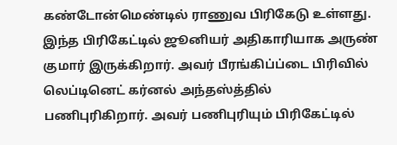கண்டோன்மெண்டில் ராணுவ பிரிகேடு உள்ளது. இந்த பிரிகேட்டில் ஜூனியர் அதிகாரியாக அருண் குமார் இருக்கிறார். அவர் பீரங்கிப்ப்டை பிரிவில் லெப்டினெட் கர்னல் அந்தஸ்த்தில் பணிபுரிகிறார். அவர் பணிபுரியும் பிரிகேட்டில்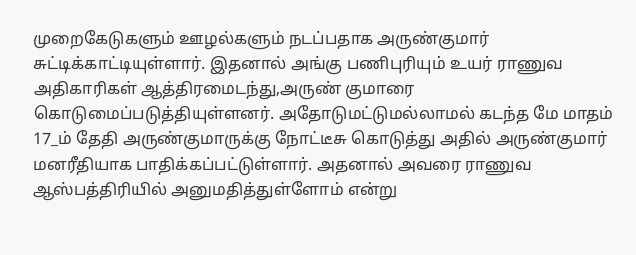முறைகேடுகளும் ஊழல்களும் நடப்பதாக அருண்குமார் சுட்டிக்காட்டியுள்ளார். இதனால் அங்கு பணிபுரியும் உயர் ராணுவ அதிகாரிகள் ஆத்திரமைடந்து,அருண் குமாரை கொடுமைப்படுத்தியுள்ளனர். அதோடுமட்டுமல்லாமல் கடந்த மே மாதம் 17_ம் தேதி அருண்குமாருக்கு நோட்டீசு கொடுத்து அதில் அருண்குமார் மனரீதியாக பாதிக்கப்பட்டுள்ளார். அதனால் அவரை ராணுவ ஆஸ்பத்திரியில் அனுமதித்துள்ளோம் என்று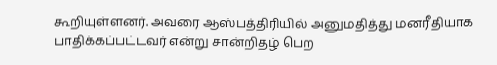கூறியுள்ளனர். அவரை ஆஸ்பத்திரியில் அனுமதித்து மனரீதியாக பாதிக்கப்பட்டவர் என்று சான்றிதழ் பெற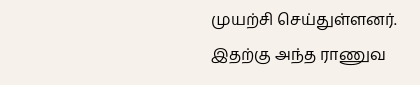முயற்சி செய்துள்ளனர். இதற்கு அந்த ராணுவ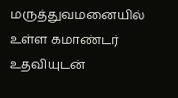மருத்துவமனையில் உள்ள கமாண்டர் உதவியுடன்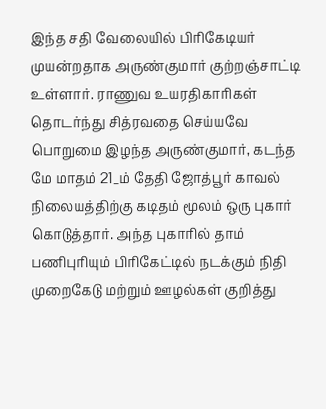இந்த சதி வேலையில் பிரிகேடியர் முயன்றதாக அருண்குமார் குற்றஞ்சாட்டி உள்ளார். ராணுவ உயரதிகாரிகள் தொடர்ந்து சித்ரவதை செய்யவே பொறுமை இழந்த அருண்குமார், கடந்த மே மாதம் 21_ம் தேதி ஜோத்பூர் காவல் நிலையத்திற்கு கடிதம் மூலம் ஒரு புகார் கொடுத்தார். அந்த புகாரில் தாம் பணிபுரியும் பிரிகேட்டில் நடக்கும் நிதி முறைகேடு மற்றும் ஊழல்கள் குறித்து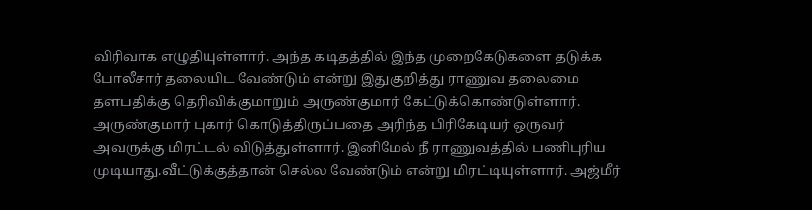விரிவாக எழுதியுள்ளார். அந்த கடிதத்தில் இந்த முறைகேடுகளை தடுக்க போலீசார் தலையிட வேண்டும் என்று இதுகுறித்து ராணுவ தலைமை தளபதிக்கு தெரிவிக்குமாறும் அருண்குமார் கேட்டுக்கொண்டுள்ளார். அருண்குமார் புகார் கொடுத்திருப்பதை அரிந்த பிரிகேடியர் ஒருவர் அவருக்கு மிரட்டல் விடுத்துள்ளார். இனிமேல் நீ ராணுவத்தில் பணிபுரிய முடியாது.வீட்டுக்குத்தான் செல்ல வேண்டும் என்று மிரட்டியுள்ளார். அஜ்மீர்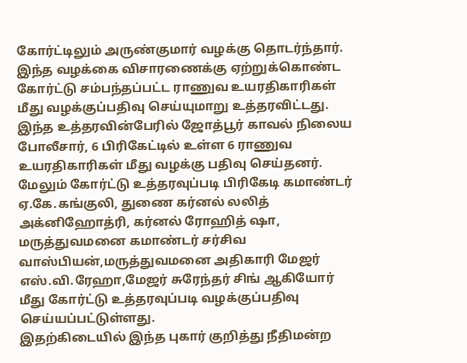கோர்ட்டிலும் அருண்குமார் வழக்கு தொடர்ந்தார். இந்த வழக்கை விசாரணைக்கு ஏற்றுக்கொண்ட கோர்ட்டு சம்பந்தப்பட்ட ராணுவ உயரதிகாரிகள் மீது வழக்குப்பதிவு செய்யுமாறு உத்தரவிட்டது. இந்த உத்தரவின்பேரில் ஜோத்பூர் காவல் நிலைய போலீசார், 6 பிரிகேட்டில் உள்ள 6 ராணுவ உயரதிகாரிகள் மீது வழக்கு பதிவு செய்தனர். மேலும் கோர்ட்டு உத்தரவுப்படி பிரிகேடி கமாண்டர் ஏ.கே.கங்குலி, துணை கர்னல் லலித் அக்னிஹோத்ரி, கர்னல் ரோஹித் ஷா, மருத்துவமனை கமாண்டர் சர்சிவ வாஸ்பியன்,மருத்துவமனை அதிகாரி மேஜர் எஸ்.வி.ரேஹா,மேஜர் சுரேந்தர் சிங் ஆகியோர் மீது கோர்ட்டு உத்தரவுப்படி வழக்குப்பதிவு செய்யப்பட்டுள்ளது.
இதற்கிடையில் இந்த புகார் குறித்து நீதிமன்ற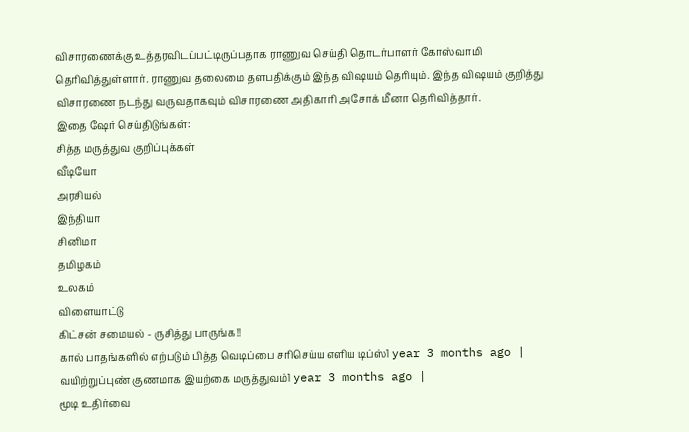விசாரணைக்கு உத்தரவிடப்பட்டிருப்பதாக ராணுவ செய்தி தொடர்பாளர் கோஸ்வாமி தெரிவித்துள்ளார். ராணுவ தலைமை தளபதிக்கும் இந்த விஷயம் தெரியும். இந்த விஷயம் குறித்து விசாரணை நடந்து வருவதாகவும் விசாரணை அதிகாரி அசோக் மீனா தெரிவித்தார்.
இதை ஷேர் செய்திடுங்கள்:
சித்த மருத்துவ குறிப்புக்கள்
வீடியோ
அரசியல்
இந்தியா
சினிமா
தமிழகம்
உலகம்
விளையாட்டு
கிட்சன் சமையல் - ருசித்து பாருங்க!!
கால் பாதங்களில் எற்படும் பித்த வெடிப்பை சரிசெய்ய எளிய டிப்ஸ்1 year 3 months ago |
வயிற்றுப்புண் குணமாக இயற்கை மருத்துவம்1 year 3 months ago |
மூடி உதிர்வை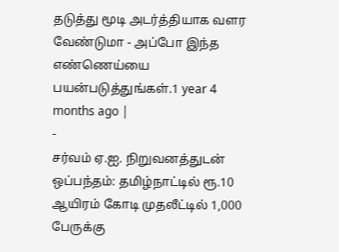தடுத்து மூடி அடர்த்தியாக வளர வேண்டுமா - அப்போ இந்த எண்ணெய்யை பயன்படுத்துங்கள்.1 year 4 months ago |
-
சர்வம் ஏ.ஐ. நிறுவனத்துடன் ஒப்பந்தம்: தமிழ்நாட்டில் ரூ.10 ஆயிரம் கோடி முதலீட்டில் 1,000 பேருக்கு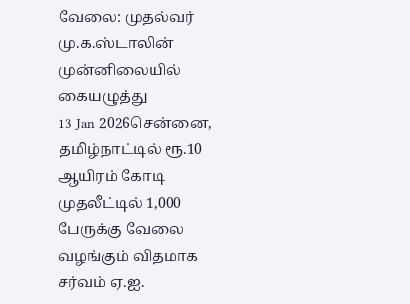வேலை: முதல்வர் மு.க.ஸ்டாலின் முன்னிலையில் கையழுத்து
13 Jan 2026சென்னை, தமிழ்நாட்டில் ரூ.10 ஆயிரம் கோடி முதலீட்டில் 1,000 பேருக்கு வேலை வழங்கும் விதமாக சர்வம் ஏ.ஐ.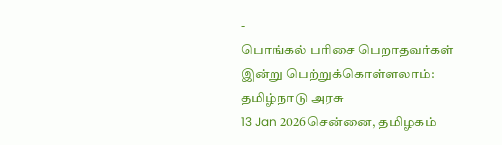-
பொங்கல் பரிசை பெறாதவர்கள் இன்று பெற்றுக்கொள்ளலாம்: தமிழ்நாடு அரசு
13 Jan 2026சென்னை, தமிழகம்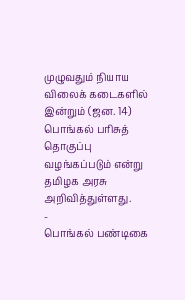முழுவதும் நியாய விலைக் கடைகளில் இன்றும் (ஜன. 14) பொங்கல் பரிசுத் தொகுப்பு வழங்கப்படும் என்று தமிழக அரசு அறிவித்துள்ளது.
-
பொங்கல் பண்டிகை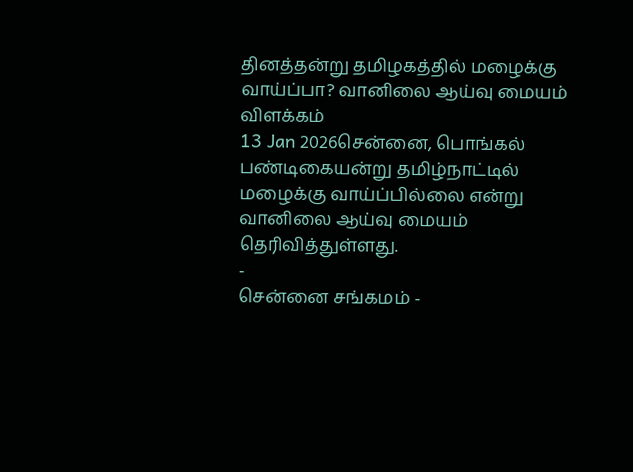தினத்தன்று தமிழகத்தில் மழைக்கு வாய்ப்பா? வானிலை ஆய்வு மையம் விளக்கம்
13 Jan 2026சென்னை, பொங்கல் பண்டிகையன்று தமிழ்நாட்டில் மழைக்கு வாய்ப்பில்லை என்று வானிலை ஆய்வு மையம் தெரிவித்துள்ளது.
-
சென்னை சங்கமம் -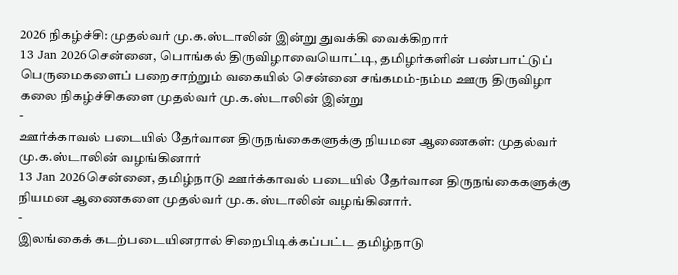2026 நிகழ்ச்சி: முதல்வர் மு.க.ஸ்டாலின் இன்று துவக்கி வைக்கிறார்
13 Jan 2026சென்னை, பொங்கல் திருவிழாவையொட்டி, தமிழர்களின் பண்பாட்டுப் பெருமைகளைப் பறைசாற்றும் வகையில் சென்னை சங்கமம்-நம்ம ஊரு திருவிழா கலை நிகழ்ச்சிகளை முதல்வர் மு.க.ஸ்டாலின் இன்று
-
ஊர்க்காவல் படையில் தேர்வான திருநங்கைகளுக்கு நியமன ஆணைகள்: முதல்வர் மு.க.ஸ்டாலின் வழங்கினார்
13 Jan 2026சென்னை, தமிழ்நாடு ஊர்க்காவல் படையில் தேர்வான திருநங்கைகளுக்கு நியமன ஆணைகளை முதல்வர் மு.க.ஸ்டாலின் வழங்கினார்.
-
இலங்கைக் கடற்படையினரால் சிறைபிடிக்கப்பட்ட தமிழ்நாடு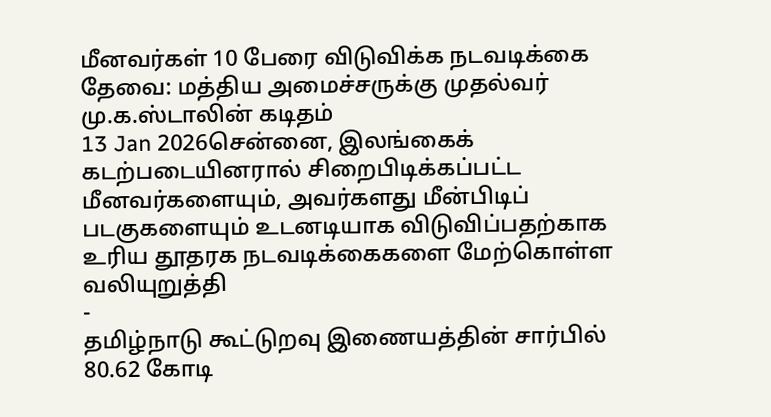மீனவர்கள் 10 பேரை விடுவிக்க நடவடிக்கை தேவை: மத்திய அமைச்சருக்கு முதல்வர் மு.க.ஸ்டாலின் கடிதம்
13 Jan 2026சென்னை, இலங்கைக் கடற்படையினரால் சிறைபிடிக்கப்பட்ட மீனவர்களையும், அவர்களது மீன்பிடிப் படகுகளையும் உடனடியாக விடுவிப்பதற்காக உரிய தூதரக நடவடிக்கைகளை மேற்கொள்ள வலியுறுத்தி
-
தமிழ்நாடு கூட்டுறவு இணையத்தின் சார்பில் 80.62 கோடி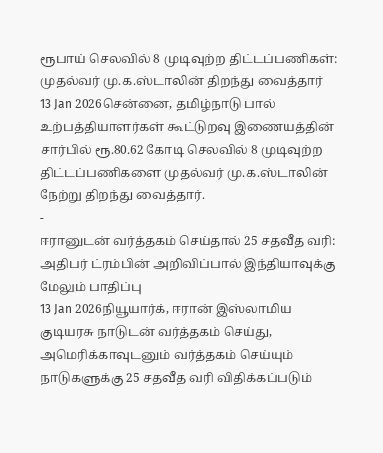ரூபாய் செலவில் 8 முடிவுற்ற திட்டப்பணிகள்: முதல்வர் மு.க.ஸ்டாலின் திறந்து வைத்தார்
13 Jan 2026சென்னை, தமிழ்நாடு பால் உற்பத்தியாளர்கள் கூட்டுறவு இணையத்தின் சார்பில் ரூ.80.62 கோடி செலவில் 8 முடிவுற்ற திட்டப்பணிகளை முதல்வர் மு.க.ஸ்டாலின் நேற்று திறந்து வைத்தார்.
-
ஈரானுடன் வர்த்தகம் செய்தால் 25 சதவீத வரி: அதிபர் ட்ரம்பின் அறிவிப்பால் இந்தியாவுக்கு மேலும் பாதிப்பு
13 Jan 2026நியூயார்க், ஈரான் இஸ்லாமிய குடியரசு நாடுடன் வர்த்தகம் செய்து, அமெரிக்காவுடனும் வர்த்தகம் செய்யும் நாடுகளுக்கு 25 சதவீத வரி விதிக்கப்படும்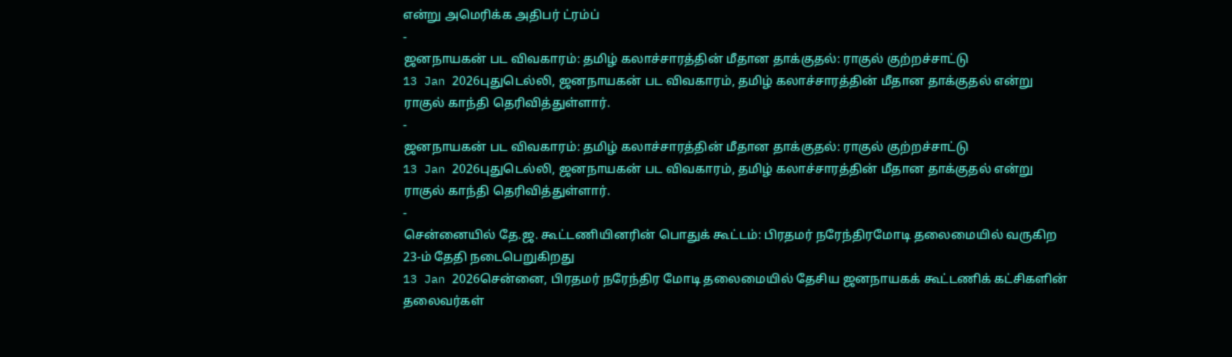என்று அமெரிக்க அதிபர் ட்ரம்ப்
-
ஜனநாயகன் பட விவகாரம்: தமிழ் கலாச்சாரத்தின் மீதான தாக்குதல்: ராகுல் குற்றச்சாட்டு
13 Jan 2026புதுடெல்லி, ஜனநாயகன் பட விவகாரம், தமிழ் கலாச்சாரத்தின் மீதான தாக்குதல் என்று ராகுல் காந்தி தெரிவித்துள்ளார்.
-
ஜனநாயகன் பட விவகாரம்: தமிழ் கலாச்சாரத்தின் மீதான தாக்குதல்: ராகுல் குற்றச்சாட்டு
13 Jan 2026புதுடெல்லி, ஜனநாயகன் பட விவகாரம், தமிழ் கலாச்சாரத்தின் மீதான தாக்குதல் என்று ராகுல் காந்தி தெரிவித்துள்ளார்.
-
சென்னையில் தே.ஜ. கூட்டணியினரின் பொதுக் கூட்டம்: பிரதமர் நரேந்திரமோடி தலைமையில் வருகிற 23-ம் தேதி நடைபெறுகிறது
13 Jan 2026சென்னை, பிரதமர் நரேந்திர மோடி தலைமையில் தேசிய ஜனநாயகக் கூட்டணிக் கட்சிகளின் தலைவர்கள்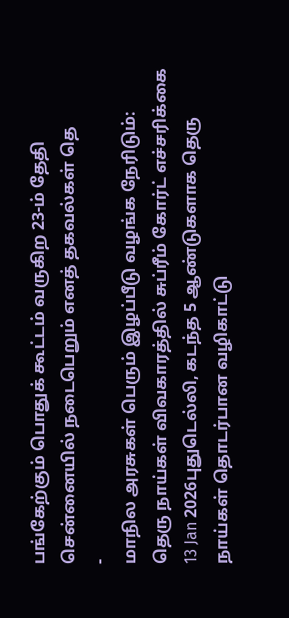பங்கேற்கும் பொதுக் கூட்டம் வருகிற 23-ம் தேதி சென்னையில் நடைபெறும் எனத் தகவல்கள் தெ
-
மாநில அரசுகள் பெரும் இழப்பீடு வழங்க நேரிடும்: தெரு நாய்கள் விவகாரத்தில் சுப்ரீம் கோர்ட் எச்சரிக்கை
13 Jan 2026புதுடெல்லி, கடந்த 5 ஆண்டுகளாக தெரு நாய்கள் தொடர்பான வழிகாட்டு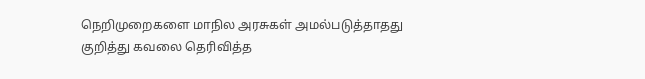நெறிமுறைகளை மாநில அரசுகள் அமல்படுத்தாதது குறித்து கவலை தெரிவித்த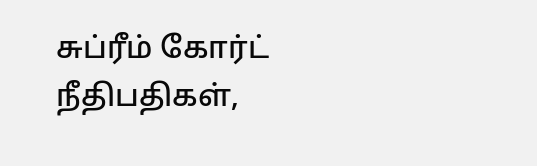சுப்ரீம் கோர்ட் நீதிபதிகள்,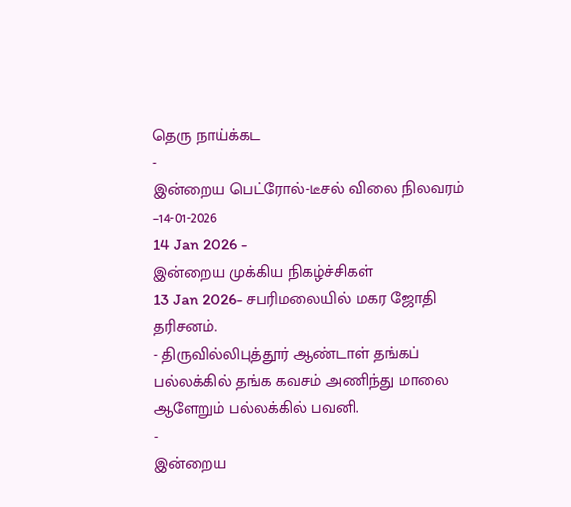தெரு நாய்க்கட
-
இன்றைய பெட்ரோல்-டீசல் விலை நிலவரம் –14-01-2026
14 Jan 2026 -
இன்றைய முக்கிய நிகழ்ச்சிகள்
13 Jan 2026- சபரிமலையில் மகர ஜோதி தரிசனம்.
- திருவில்லிபுத்தூர் ஆண்டாள் தங்கப் பல்லக்கில் தங்க கவசம் அணிந்து மாலை ஆளேறும் பல்லக்கில் பவனி.
-
இன்றைய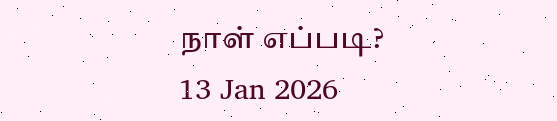நாள் எப்படி?
13 Jan 2026